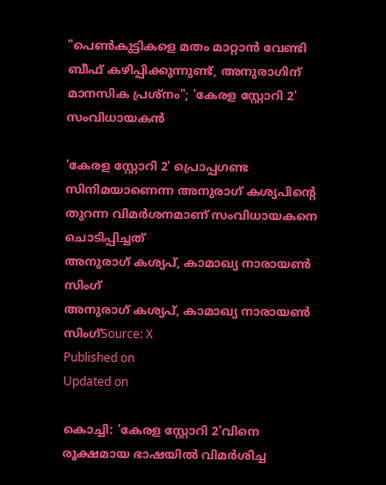"പെൺകുട്ടികളെ മതം മാറ്റാൻ വേണ്ടി ബീഫ് കഴിപ്പിക്കുന്നുണ്ട്, അനുരാഗിന് മാനസിക പ്രശ്നം"; 'കേരള സ്റ്റോറി 2' സംവിധായകൻ

'കേരള സ്റ്റോറി 2' പ്രൊപ്പഗണ്ട സിനിമയാണെന്ന അനുരാഗ് കശ്യപിന്റെ തുറന്ന വിമർശനമാണ് സംവിധായകനെ ചൊടിപ്പിച്ചത്
അനുരാഗ് കശ്യപ്, കാമാഖ്യ നാരായൺ സിംഗ്
അനുരാഗ് കശ്യപ്, കാമാഖ്യ നാരായൺ സിംഗ്Source: X
Published on
Updated on

കൊച്ചി: 'കേരള സ്റ്റോറി 2'വിനെ രൂക്ഷമായ ഭാഷയിൽ വിമർശിച്ച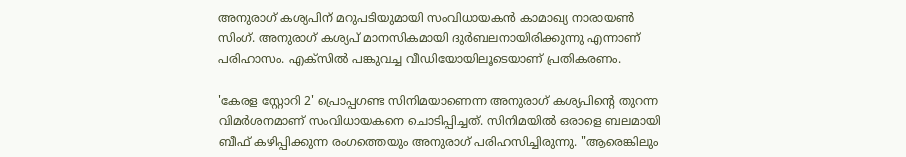അനുരാഗ് കശ്യപിന് മറുപടിയുമായി സംവിധായകൻ കാമാഖ്യ നാരായൺ സിംഗ്. അനുരാഗ് കശ്യപ് മാനസികമായി ദുർബലനായിരിക്കുന്നു എന്നാണ് പരിഹാസം. എക്സിൽ പങ്കുവച്ച വീഡിയോയിലൂടെയാണ് പ്രതികരണം.

'കേരള സ്റ്റോറി 2' പ്രൊപ്പഗണ്ട സിനിമയാണെന്ന അനുരാഗ് കശ്യപിന്റെ തുറന്ന വിമർശനമാണ് സംവിധായകനെ ചൊടിപ്പിച്ചത്. സിനിമയിൽ ഒരാളെ ബലമായി ബീഫ് കഴിപ്പിക്കുന്ന രംഗത്തെയും അനുരാഗ് പരിഹസിച്ചിരുന്നു. "ആരെങ്കിലും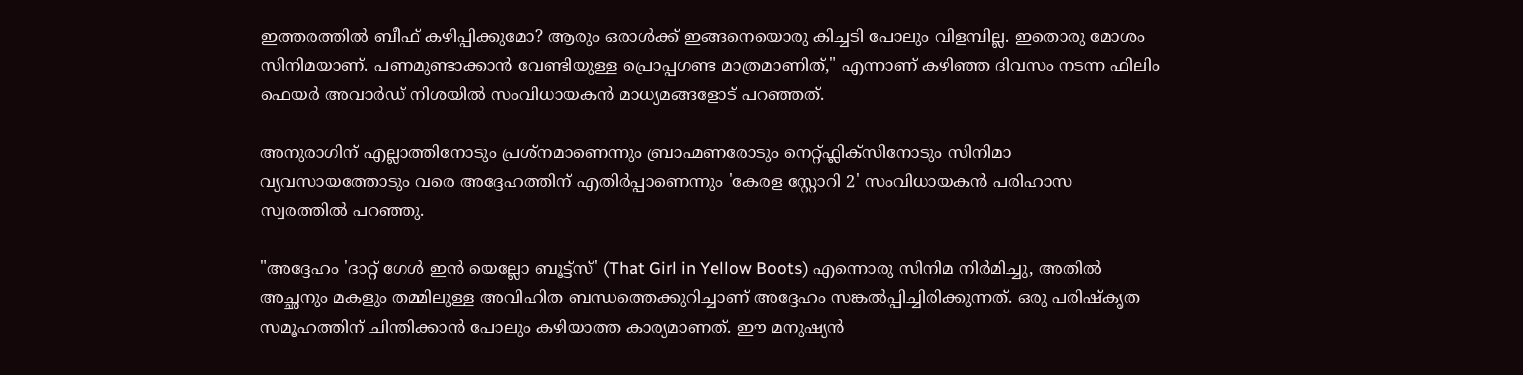ഇത്തരത്തിൽ ബീഫ് കഴിപ്പിക്കുമോ? ആരും ഒരാൾക്ക് ഇങ്ങനെയൊരു കിച്ചടി പോലും വിളമ്പില്ല. ഇതൊരു മോശം സിനിമയാണ്. പണമുണ്ടാക്കാൻ വേണ്ടിയുള്ള പ്രൊപ്പഗണ്ട മാത്രമാണിത്," എന്നാണ് കഴിഞ്ഞ ദിവസം നടന്ന ഫിലിം ഫെയർ അവാർഡ് നിശയിൽ സംവിധായകൻ മാധ്യമങ്ങളോട് പറഞ്ഞത്.

അനുരാഗിന് എല്ലാത്തിനോടും പ്രശ്നമാണെന്നും ബ്രാഹ്മണരോടും നെറ്റ്ഫ്ലിക്സിനോടും സിനിമാ വ്യവസായത്തോടും വരെ അദ്ദേഹത്തിന് എതിർപ്പാണെന്നും 'കേരള സ്റ്റോറി 2' സംവിധായകൻ പരിഹാസ സ്വരത്തിൽ പറഞ്ഞു.

"അദ്ദേഹം 'ദാറ്റ് ഗേൾ ഇൻ യെല്ലോ ബൂട്ട്‌സ്' (That Girl in Yellow Boots) എന്നൊരു സിനിമ നിർമിച്ചു, അതിൽ അച്ഛനും മകളും തമ്മിലുള്ള അവിഹിത ബന്ധത്തെക്കുറിച്ചാണ് അദ്ദേഹം സങ്കൽപ്പിച്ചിരിക്കുന്നത്. ഒരു പരിഷ്കൃത സമൂഹത്തിന് ചിന്തിക്കാൻ പോലും കഴിയാത്ത കാര്യമാണത്. ഈ മനുഷ്യൻ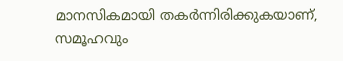മാനസികമായി തകർന്നിരിക്കുകയാണ്, സമൂഹവും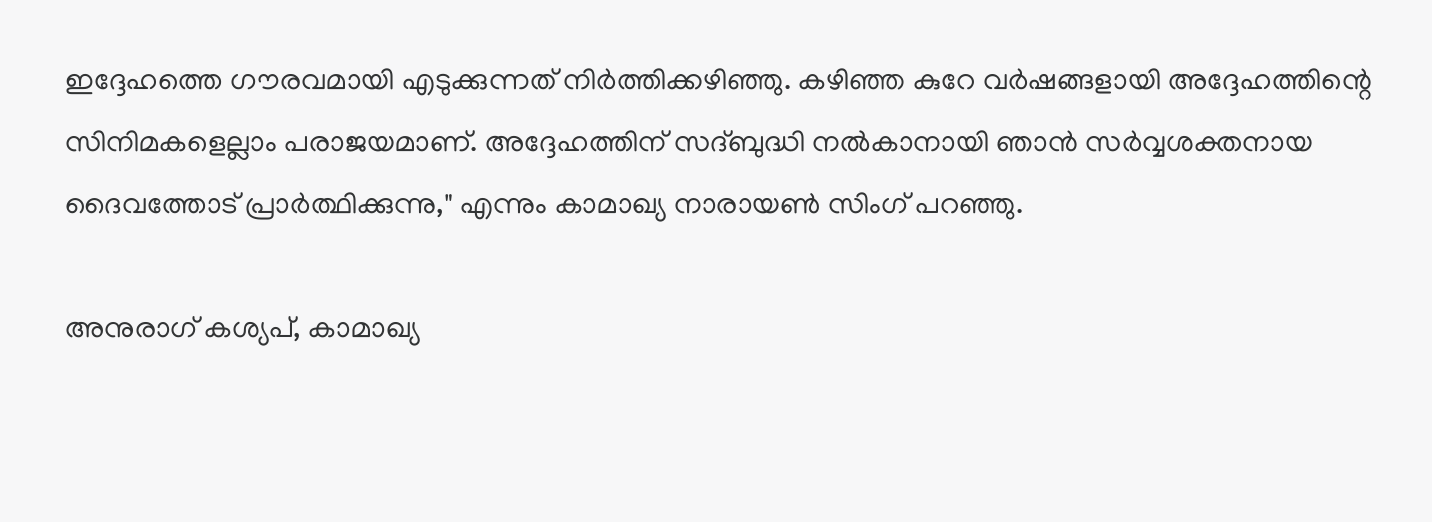ഇദ്ദേഹത്തെ ഗൗരവമായി എടുക്കുന്നത് നിർത്തിക്കഴിഞ്ഞു. കഴിഞ്ഞ കുറേ വർഷങ്ങളായി അദ്ദേഹത്തിന്റെ സിനിമകളെല്ലാം പരാജയമാണ്. അദ്ദേഹത്തിന് സദ്‌ബുദ്ധി നൽകാനായി ഞാൻ സർവ്വശക്തനായ ദൈവത്തോട് പ്രാർത്ഥിക്കുന്നു," എന്നും കാമാഖ്യ നാരായൺ സിംഗ് പറഞ്ഞു.

അനുരാഗ് കശ്യപ്, കാമാഖ്യ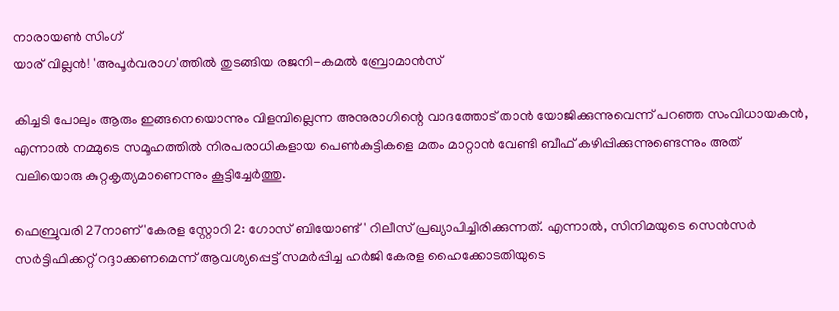നാരായൺ സിംഗ്
യാര് വില്ലൻ! 'അപൂർവരാഗ'ത്തിൽ തുടങ്ങിയ രജനി-കമൽ ബ്രോമാൻസ്

കിച്ചടി പോലും ആരും ഇങ്ങനെയൊന്നും വിളമ്പില്ലെന്ന അനുരാഗിന്റെ വാദത്തോട് താൻ യോജിക്കുന്നുവെന്ന് പറഞ്ഞ സംവിധായകൻ, എന്നാൽ നമ്മുടെ സമൂഹത്തിൽ നിരപരാധികളായ പെൺകുട്ടികളെ മതം മാറ്റാൻ വേണ്ടി ബീഫ് കഴിപ്പിക്കുന്നുണ്ടെന്നും അത് വലിയൊരു കുറ്റകൃത്യമാണെന്നും കൂട്ടിച്ചേർത്തു.

ഫെബ്രുവരി 27നാണ് 'കേരള സ്റ്റോറി 2: ഗോസ് ബിയോണ്ട്' റിലീസ് പ്രഖ്യാപിച്ചിരിക്കുന്നത്. എന്നാൽ, സിനിമയുടെ സെന്‍സര്‍ സര്‍ട്ടിഫിക്കറ്റ് റദ്ദാക്കണമെന്ന് ആവശ്യപ്പെട്ട് സമർപ്പിച്ച ഹർജി കേരള ഹൈക്കോടതിയുടെ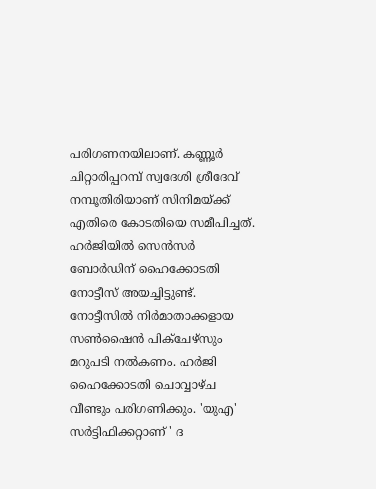പരിഗണനയിലാണ്. കണ്ണൂര്‍ ചിറ്റാരിപ്പറമ്പ് സ്വദേശി ശ്രീദേവ് നമ്പൂതിരിയാണ് സിനിമയ്ക്ക് എതിരെ കോടതിയെ സമീപിച്ചത്. ഹര്‍ജിയില്‍ സെന്‍സര്‍ ബോര്‍ഡിന് ഹൈക്കോടതി നോട്ടീസ് അയച്ചിട്ടുണ്ട്. നോട്ടീസിൽ നിര്‍മാതാക്കളായ സണ്‍ഷൈന്‍ പിക്‌ചേഴ്‌സും മറുപടി നല്‍കണം. ഹര്‍ജി ഹൈക്കോടതി ചൊവ്വാഴ്ച വീണ്ടും പരിഗണിക്കും. 'യുഎ' സർട്ടിഫിക്കറ്റാണ് ' ദ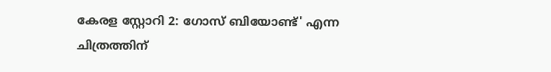കേരള സ്റ്റോറി 2: ഗോസ് ബിയോണ്ട്' എന്ന ചിത്രത്തിന്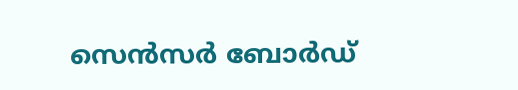സെൻസർ ബോർഡ്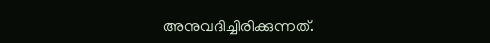അനുവദിച്ചിരിക്കുന്നത്.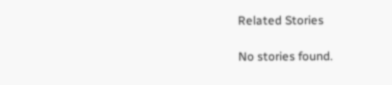Related Stories

No stories found.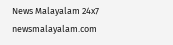News Malayalam 24x7
newsmalayalam.com